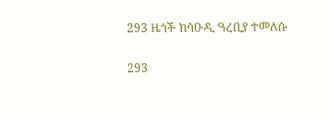293 ዜጎች ከሳዑዲ ዓረቢያ ተመለሱ

293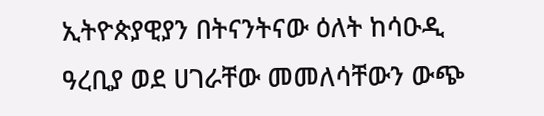ኢትዮጵያዊያን በትናንትናው ዕለት ከሳዑዲ ዓረቢያ ወደ ሀገራቸው መመለሳቸውን ውጭ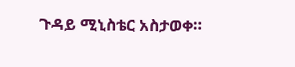ጉዳይ ሚኒስቴር አስታወቀ።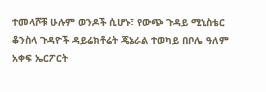ተመላሾቹ ሁሉም ወንዶች ሲሆኑ፣ የውጭ ጉዳይ ሚኒስቴር ቆንስላ ጉዳዮች ዳይሬክቶሬት ጄኔራል ተወካይ በቦሌ ዓለም አቀፍ ኤርፖርት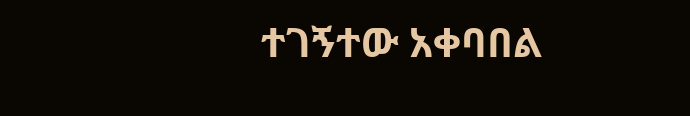ተገኝተው አቀባበል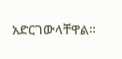አድርገውላቸዋል።